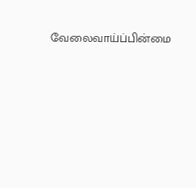வேலைவாய்ப்பின்மை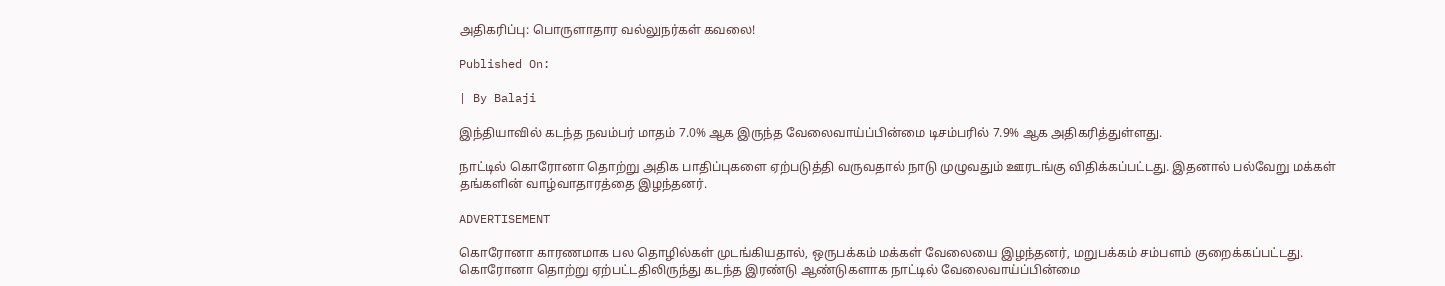அதிகரிப்பு: பொருளாதார வல்லுநர்கள் கவலை!

Published On:

| By Balaji

இந்தியாவில் கடந்த நவம்பர் மாதம் 7.0% ஆக இருந்த வேலைவாய்ப்பின்மை டிசம்பரில் 7.9% ஆக அதிகரித்துள்ளது.

நாட்டில் கொரோனா தொற்று அதிக பாதிப்புகளை ஏற்படுத்தி வருவதால் நாடு முழுவதும் ஊரடங்கு விதிக்கப்பட்டது. இதனால் பல்வேறு மக்கள் தங்களின் வாழ்வாதாரத்தை இழந்தனர்.

ADVERTISEMENT

கொரோனா காரணமாக பல தொழில்கள் முடங்கியதால், ஒருபக்கம் மக்கள் வேலையை இழந்தனர், மறுபக்கம் சம்பளம் குறைக்கப்பட்டது. கொரோனா தொற்று ஏற்பட்டதிலிருந்து கடந்த இரண்டு ஆண்டுகளாக நாட்டில் வேலைவாய்ப்பின்மை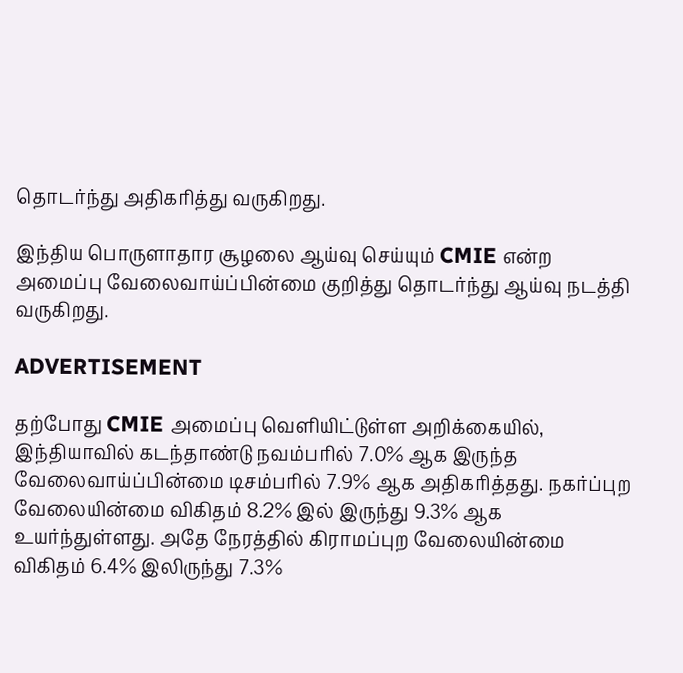தொடர்ந்து அதிகரித்து வருகிறது.

இந்திய பொருளாதார சூழலை ஆய்வு செய்யும் CMIE என்ற அமைப்பு வேலைவாய்ப்பின்மை குறித்து தொடர்ந்து ஆய்வு நடத்தி வருகிறது.

ADVERTISEMENT

தற்போது CMIE அமைப்பு வெளியிட்டுள்ள அறிக்கையில், இந்தியாவில் கடந்தாண்டு நவம்பரில் 7.0% ஆக இருந்த வேலைவாய்ப்பின்மை டிசம்பரில் 7.9% ஆக அதிகரித்தது. நகர்ப்புற வேலையின்மை விகிதம் 8.2% இல் இருந்து 9.3% ஆக உயர்ந்துள்ளது. அதே நேரத்தில் கிராமப்புற வேலையின்மை விகிதம் 6.4% இலிருந்து 7.3%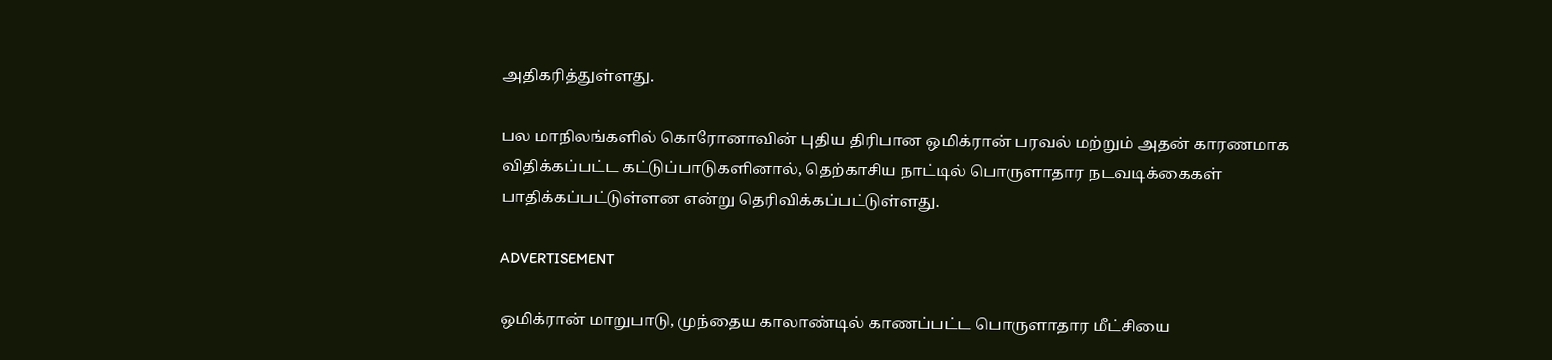அதிகரித்துள்ளது.

பல மாநிலங்களில் கொரோனாவின் புதிய திரிபான ஒமிக்ரான் பரவல் மற்றும் அதன் காரணமாக விதிக்கப்பட்ட கட்டுப்பாடுகளினால், தெற்காசிய நாட்டில் பொருளாதார நடவடிக்கைகள் பாதிக்கப்பட்டுள்ளன என்று தெரிவிக்கப்பட்டுள்ளது.

ADVERTISEMENT

ஒமிக்ரான் மாறுபாடு, முந்தைய காலாண்டில் காணப்பட்ட பொருளாதார மீட்சியை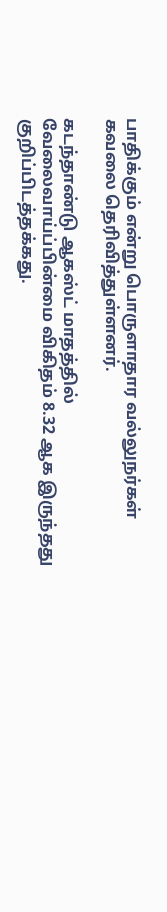பாதிக்கும் என்று பொருளாதார வல்லுநர்கள் கவலை தெரிவித்துள்ளனர்.

கடந்தாண்டு ஆகஸ்ட் மாதத்தில் வேலைவாய்ப்பின்மை விகிதம் 8.32 ஆக இருந்தது குறிப்பிடத்தக்கது.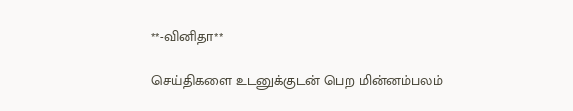**-வினிதா**

செய்திகளை உடனுக்குடன் பெற மின்னம்பலம்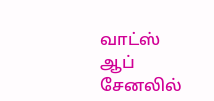வாட்ஸ் ஆப் சேனலில்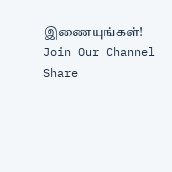இணையுங்கள்!
Join Our Channel
Share